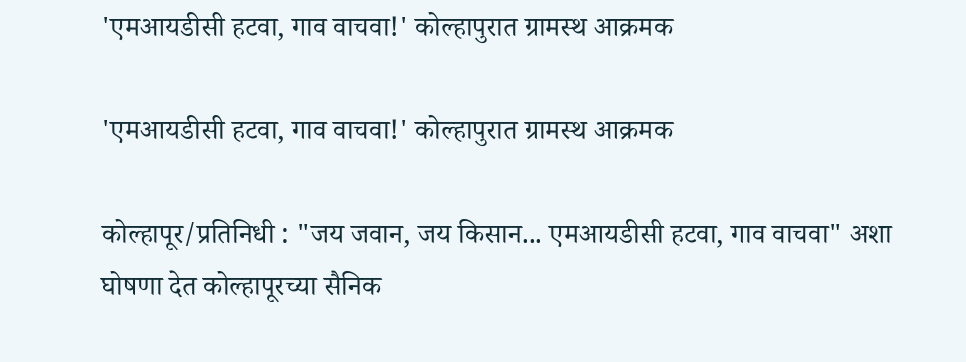'एमआयडीसी हटवा, गाव वाचवा!' कोल्हापुरात ग्रामस्थ आक्रमक

'एमआयडीसी हटवा, गाव वाचवा!' कोल्हापुरात ग्रामस्थ आक्रमक

कोल्हापूर/प्रतिनिधी : "जय जवान, जय किसान... एमआयडीसी हटवा, गाव वाचवा" अशा घोषणा देत कोल्हापूरच्या सैनिक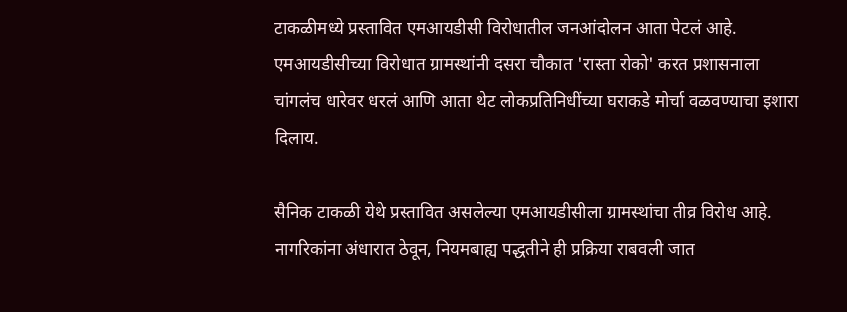टाकळीमध्ये प्रस्तावित एमआयडीसी विरोधातील जनआंदोलन आता पेटलं आहे. एमआयडीसीच्या विरोधात ग्रामस्थांनी दसरा चौकात 'रास्ता रोको' करत प्रशासनाला चांगलंच धारेवर धरलं आणि आता थेट लोकप्रतिनिधींच्या घराकडे मोर्चा वळवण्याचा इशारा दिलाय.

सैनिक टाकळी येथे प्रस्तावित असलेल्या एमआयडीसीला ग्रामस्थांचा तीव्र विरोध आहे. नागरिकांना अंधारात ठेवून, नियमबाह्य पद्धतीने ही प्रक्रिया राबवली जात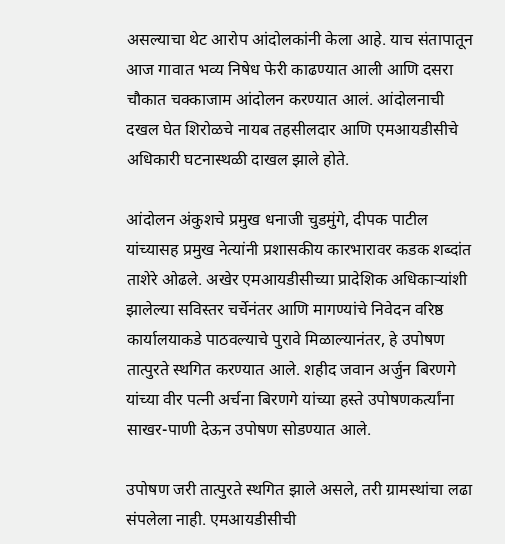असल्याचा थेट आरोप आंदोलकांनी केला आहे. याच संतापातून आज गावात भव्य निषेध फेरी काढण्यात आली आणि दसरा चौकात चक्काजाम आंदोलन करण्यात आलं. आंदोलनाची दखल घेत शिरोळचे नायब तहसीलदार आणि एमआयडीसीचे अधिकारी घटनास्थळी दाखल झाले होते.

आंदोलन अंकुशचे प्रमुख धनाजी चुडमुंगे, दीपक पाटील यांच्यासह प्रमुख नेत्यांनी प्रशासकीय कारभारावर कडक शब्दांत ताशेरे ओढले. अखेर एमआयडीसीच्या प्रादेशिक अधिकाऱ्यांशी झालेल्या सविस्तर चर्चेनंतर आणि मागण्यांचे निवेदन वरिष्ठ कार्यालयाकडे पाठवल्याचे पुरावे मिळाल्यानंतर, हे उपोषण तात्पुरते स्थगित करण्यात आले. शहीद जवान अर्जुन बिरणगे यांच्या वीर पत्नी अर्चना बिरणगे यांच्या हस्ते उपोषणकर्त्यांना साखर-पाणी देऊन उपोषण सोडण्यात आले.

उपोषण जरी तात्पुरते स्थगित झाले असले, तरी ग्रामस्थांचा लढा संपलेला नाही. एमआयडीसीची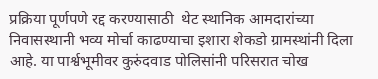प्रक्रिया पूर्णपणे रद्द करण्यासाठी  थेट स्थानिक आमदारांच्या निवासस्थानी भव्य मोर्चा काढण्याचा इशारा शेकडो ग्रामस्थांनी दिला आहे. या पार्श्वभूमीवर कुरुंदवाड पोलिसांनी परिसरात चोख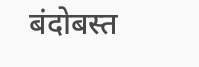बंदोबस्त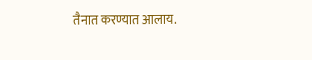तैनात करण्यात आलाय.